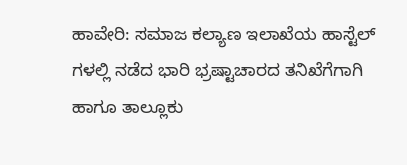ಹಾವೇರಿ: ಸಮಾಜ ಕಲ್ಯಾಣ ಇಲಾಖೆಯ ಹಾಸ್ಟೆಲ್ ಗಳಲ್ಲಿ ನಡೆದ ಭಾರಿ ಭ್ರಷ್ಟಾಚಾರದ ತನಿಖೆಗೆಗಾಗಿ ಹಾಗೂ ತಾಲ್ಲೂಕು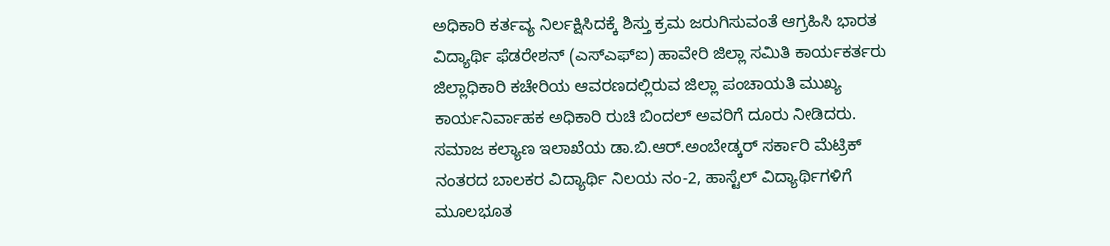ಅಧಿಕಾರಿ ಕರ್ತವ್ಯ ನಿರ್ಲಕ್ಷಿಸಿದಕ್ಕೆ ಶಿಸ್ತು ಕ್ರಮ ಜರುಗಿಸುವಂತೆ ಆಗ್ರಹಿಸಿ ಭಾರತ ವಿದ್ಯಾರ್ಥಿ ಫೆಡರೇಶನ್ (ಎಸ್ಎಫ್ಐ) ಹಾವೇರಿ ಜಿಲ್ಲಾ ಸಮಿತಿ ಕಾರ್ಯಕರ್ತರು ಜಿಲ್ಲಾಧಿಕಾರಿ ಕಚೇರಿಯ ಆವರಣದಲ್ಲಿರುವ ಜಿಲ್ಲಾ ಪಂಚಾಯತಿ ಮುಖ್ಯ ಕಾರ್ಯನಿರ್ವಾಹಕ ಅಧಿಕಾರಿ ರುಚಿ ಬಿಂದಲ್ ಅವರಿಗೆ ದೂರು ನೀಡಿದರು.
ಸಮಾಜ ಕಲ್ಯಾಣ ಇಲಾಖೆಯ ಡಾ.ಬಿ.ಆರ್.ಅಂಬೇಡ್ಕರ್ ಸರ್ಕಾರಿ ಮೆಟ್ರಿಕ್ ನಂತರದ ಬಾಲಕರ ವಿದ್ಯಾರ್ಥಿ ನಿಲಯ ನಂ-2, ಹಾಸ್ಟೆಲ್ ವಿದ್ಯಾರ್ಥಿಗಳಿಗೆ ಮೂಲಭೂತ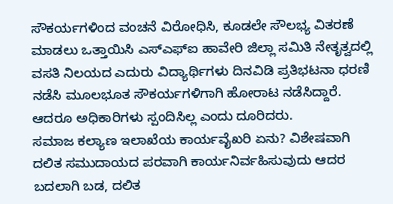ಸೌಕರ್ಯಗಳಿಂದ ವಂಚನೆ ವಿರೋಧಿಸಿ, ಕೂಡಲೇ ಸೌಲಭ್ಯ ವಿತರಣೆ ಮಾಡಲು ಒತ್ತಾಯಿಸಿ ಎಸ್ಎಫ್ಐ ಹಾವೇರಿ ಜಿಲ್ಲಾ ಸಮಿತಿ ನೇತೃತ್ವದಲ್ಲಿ ವಸತಿ ನಿಲಯದ ಎದುರು ವಿದ್ಯಾರ್ಥಿಗಳು ದಿನವಿಡಿ ಪ್ರತಿಭಟನಾ ಧರಣಿ ನಡೆಸಿ ಮೂಲಭೂತ ಸೌಕರ್ಯಗಳಿಗಾಗಿ ಹೋರಾಟ ನಡೆಸಿದ್ದಾರೆ. ಆದರೂ ಅಧಿಕಾರಿಗಳು ಸ್ಪಂದಿಸಿಲ್ಲ ಎಂದು ದೂರಿದರು.
ಸಮಾಜ ಕಲ್ಯಾಣ ಇಲಾಖೆಯ ಕಾರ್ಯವೈಖರಿ ಏನು? ವಿಶೇಷವಾಗಿ ದಲಿತ ಸಮುದಾಯದ ಪರವಾಗಿ ಕಾರ್ಯನಿರ್ವಹಿಸುವುದು ಆದರ ಬದಲಾಗಿ ಬಡ, ದಲಿತ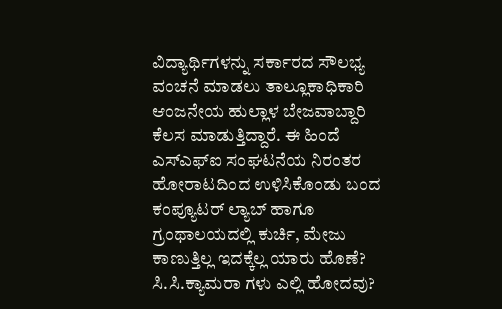ವಿದ್ಯಾರ್ಥಿಗಳನ್ನು ಸರ್ಕಾರದ ಸೌಲಭ್ಯ ವಂಚನೆ ಮಾಡಲು ತಾಲ್ಲೂಕಾಧಿಕಾರಿ ಆಂಜನೇಯ ಹುಲ್ಲಾಳ ಬೇಜವಾಬ್ದಾರಿ ಕೆಲಸ ಮಾಡುತ್ತಿದ್ದಾರೆ. ಈ ಹಿಂದೆ ಎಸ್ಎಫ್ಐ ಸಂಘಟನೆಯ ನಿರಂತರ ಹೋರಾಟದಿಂದ ಉಳಿಸಿಕೊಂಡು ಬಂದ ಕಂಪ್ಯೂಟರ್ ಲ್ಯಾಬ್ ಹಾಗೂ ಗ್ರಂಥಾಲಯದಲ್ಲಿ ಕುರ್ಚಿ, ಮೇಜು ಕಾಣುತ್ತಿಲ್ಲ ಇದಕ್ಕೆಲ್ಲ ಯಾರು ಹೊಣೆ? ಸಿ.ಸಿ.ಕ್ಯಾಮರಾ ಗಳು ಎಲ್ಲಿ ಹೋದವು?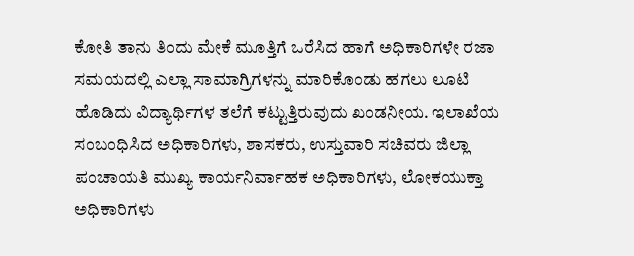ಕೋತಿ ತಾನು ತಿಂದು ಮೇಕೆ ಮೂತ್ತಿಗೆ ಒರೆಸಿದ ಹಾಗೆ ಅಧಿಕಾರಿಗಳೇ ರಜಾ ಸಮಯದಲ್ಲಿ ಎಲ್ಲಾ ಸಾಮಾಗ್ರಿಗಳನ್ನು ಮಾರಿಕೊಂಡು ಹಗಲು ಲೂಟಿ ಹೊಡಿದು ವಿದ್ಯಾರ್ಥಿಗಳ ತಲೆಗೆ ಕಟ್ಟುತ್ತಿರುವುದು ಖಂಡನೀಯ. ಇಲಾಖೆಯ ಸಂಬಂಧಿಸಿದ ಅಧಿಕಾರಿಗಳು, ಶಾಸಕರು, ಉಸ್ತುವಾರಿ ಸಚಿವರು ಜಿಲ್ಲಾ ಪಂಚಾಯತಿ ಮುಖ್ಯ ಕಾರ್ಯನಿರ್ವಾಹಕ ಅಧಿಕಾರಿಗಳು, ಲೋಕಯುಕ್ತಾ ಅಧಿಕಾರಿಗಳು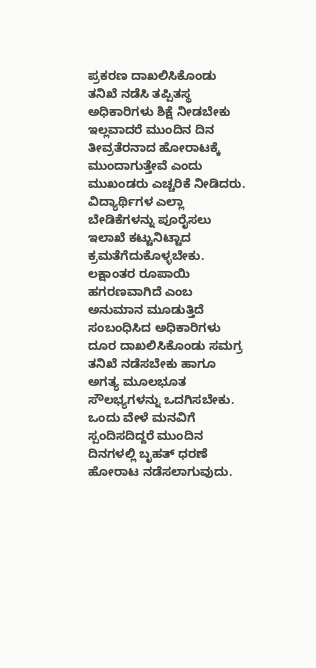ಪ್ರಕರಣ ದಾಖಲಿಸಿಕೊಂಡು ತನಿಖೆ ನಡೆಸಿ ತಪ್ಪಿತಸ್ಥ ಅಧಿಕಾರಿಗಳು ಶಿಕ್ಷೆ ನೀಡಬೇಕು ಇಲ್ಲವಾದರೆ ಮುಂದಿನ ದಿನ ತೀವ್ರತೆರನಾದ ಹೋರಾಟಕ್ಕೆ ಮುಂದಾಗುತ್ತೇವೆ ಎಂದು ಮುಖಂಡರು ಎಚ್ಚರಿಕೆ ನೀಡಿದರು.
ವಿದ್ಯಾರ್ಥಿಗಳ ಎಲ್ಲಾ ಬೇಡಿಕೆಗಳನ್ನು ಪೂರೈಸಲು ಇಲಾಖೆ ಕಟ್ಟುನಿಟ್ಟಾದ ಕ್ರಮತೆಗೆದುಕೊಳ್ಳಬೇಕು. ಲಕ್ಷಾಂತರ ರೂಪಾಯಿ ಹಗರಣವಾಗಿದೆ ಎಂಬ ಅನುಮಾನ ಮೂಡುತ್ತಿದೆ ಸಂಬಂಧಿಸಿದ ಅಧಿಕಾರಿಗಳು ದೂರ ದಾಖಲಿಸಿಕೊಂಡು ಸಮಗ್ರ ತನಿಖೆ ನಡೆಸಬೇಕು ಹಾಗೂ ಅಗತ್ಯ ಮೂಲಭೂತ ಸೌಲಭ್ಯಗಳನ್ನು ಒದಗಿಸಬೇಕು. ಒಂದು ವೇಳೆ ಮನವಿಗೆ ಸ್ಪಂದಿಸದಿದ್ದರೆ ಮುಂದಿನ ದಿನಗಳಲ್ಲಿ ಬೃಹತ್ ಧರಣೆ ಹೋರಾಟ ನಡೆಸಲಾಗುವುದು.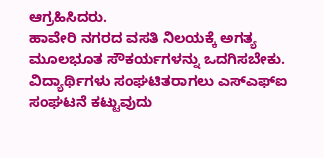ಆಗ್ರಹಿಸಿದರು.
ಹಾವೇರಿ ನಗರದ ವಸತಿ ನಿಲಯಕ್ಕೆ ಅಗತ್ಯ ಮೂಲಭೂತ ಸೌಕರ್ಯಗಳನ್ನು ಒದಗಿಸಬೇಕು. ವಿದ್ಯಾರ್ಥಿಗಳು ಸಂಘಟಿತರಾಗಲು ಎಸ್ಎಫ್ಐ ಸಂಘಟನೆ ಕಟ್ಟುವುದು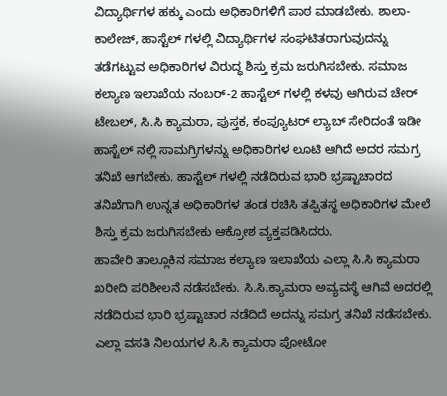ವಿದ್ಯಾರ್ಥಿಗಳ ಹಕ್ಕು ಎಂದು ಅಧಿಕಾರಿಗಳಿಗೆ ಪಾಠ ಮಾಡಬೇಕು. ಶಾಲಾ-ಕಾಲೇಜ್, ಹಾಸ್ಟೆಲ್ ಗಳಲ್ಲಿ ವಿದ್ಯಾರ್ಥಿಗಳ ಸಂಘಟಿತರಾಗುವುದನ್ನು ತಡೆಗಟ್ಟುವ ಅಧಿಕಾರಿಗಳ ವಿರುದ್ಧ ಶಿಸ್ತು ಕ್ರಮ ಜರುಗಿಸಬೇಕು. ಸಮಾಜ ಕಲ್ಯಾಣ ಇಲಾಖೆಯ ನಂಬರ್-2 ಹಾಸ್ಟೆಲ್ ಗಳಲ್ಲಿ ಕಳವು ಆಗಿರುವ ಚೇರ್ ಟೇಬಲ್, ಸಿ.ಸಿ ಕ್ಯಾಮರಾ, ಪುಸ್ತಕ, ಕಂಪ್ಯೂಟರ್ ಲ್ಯಾಬ್ ಸೇರಿದಂತೆ ಇಡೀ ಹಾಸ್ಟೆಲ್ ನಲ್ಲಿ ಸಾಮಗ್ರಿಗಳನ್ನು ಅಧಿಕಾರಿಗಳ ಲೂಟಿ ಆಗಿದೆ ಅದರ ಸಮಗ್ರ ತನಿಖೆ ಆಗಬೇಕು. ಹಾಸ್ಟೆಲ್ ಗಳಲ್ಲಿ ನಡೆದಿರುವ ಭಾರಿ ಭ್ರಷ್ಟಾಚಾರದ ತನಿಖೆಗಾಗಿ ಉನ್ನತ ಅಧಿಕಾರಿಗಳ ತಂಡ ರಚಿಸಿ ತಪ್ಪಿತಸ್ಥ ಅಧಿಕಾರಿಗಳ ಮೇಲೆ ಶಿಸ್ತು ಕ್ರಮ ಜರುಗಿಸಬೇಕು ಆಕ್ರೋಶ ವ್ಯಕ್ತಪಡಿಸಿದರು.
ಹಾವೇರಿ ತಾಲ್ಲೂಕಿನ ಸಮಾಜ ಕಲ್ಯಾಣ ಇಲಾಖೆಯ ಎಲ್ಲಾ ಸಿ.ಸಿ ಕ್ಯಾಮರಾ ಖರೀದಿ ಪರಿಶೀಲನೆ ನಡೆಸಬೇಕು. ಸಿ.ಸಿ.ಕ್ಯಾಮರಾ ಅವ್ಯವಸ್ಥೆ ಆಗಿವೆ ಅದರಲ್ಲಿ ನಡೆದಿರುವ ಭಾರಿ ಭ್ರಷ್ಟಾಚಾರ ನಡೆದಿದೆ ಅದನ್ನು ಸಮಗ್ರ ತನಿಖೆ ನಡೆಸಬೇಕು. ಎಲ್ಲಾ ವಸತಿ ನಿಲಯಗಳ ಸಿ.ಸಿ ಕ್ಯಾಮರಾ ಪೋಟೋ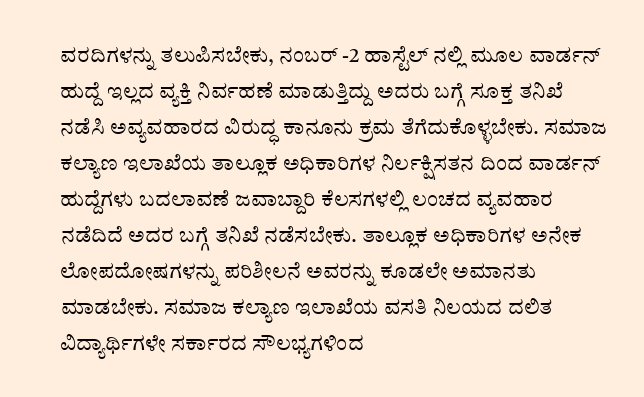ವರದಿಗಳನ್ನು ತಲುಪಿಸಬೇಕು, ನಂಬರ್ -2 ಹಾಸ್ಟೆಲ್ ನಲ್ಲಿ ಮೂಲ ವಾರ್ಡನ್ ಹುದ್ದೆ ಇಲ್ಲದ ವ್ಯಕ್ತಿ ನಿರ್ವಹಣೆ ಮಾಡುತ್ತಿದ್ದು ಅದರು ಬಗ್ಗೆ ಸೂಕ್ತ ತನಿಖೆ ನಡೆಸಿ ಅವ್ಯವಹಾರದ ವಿರುದ್ಧ ಕಾನೂನು ಕ್ರಮ ತೆಗೆದುಕೊಳ್ಳಬೇಕು. ಸಮಾಜ ಕಲ್ಯಾಣ ಇಲಾಖೆಯ ತಾಲ್ಲೂಕ ಅಧಿಕಾರಿಗಳ ನಿರ್ಲಕ್ಷಿಸತನ ದಿಂದ ವಾರ್ಡನ್ ಹುದ್ದೆಗಳು ಬದಲಾವಣೆ ಜವಾಬ್ದಾರಿ ಕೆಲಸಗಳಲ್ಲಿ ಲಂಚದ ವ್ಯವಹಾರ ನಡೆದಿದೆ ಅದರ ಬಗ್ಗೆ ತನಿಖೆ ನಡೆಸಬೇಕು. ತಾಲ್ಲೂಕ ಅಧಿಕಾರಿಗಳ ಅನೇಕ ಲೋಪದೋಷಗಳನ್ನು ಪರಿಶೀಲನೆ ಅವರನ್ನು ಕೂಡಲೇ ಅಮಾನತು ಮಾಡಬೇಕು. ಸಮಾಜ ಕಲ್ಯಾಣ ಇಲಾಖೆಯ ವಸತಿ ನಿಲಯದ ದಲಿತ ವಿದ್ಯಾರ್ಥಿಗಳೇ ಸರ್ಕಾರದ ಸೌಲಭ್ಯಗಳಿಂದ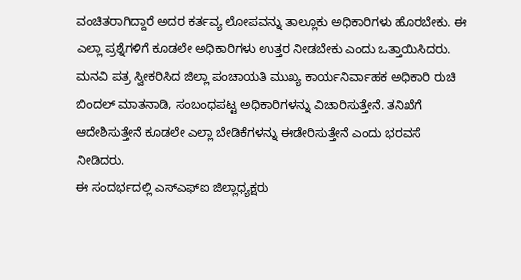ವಂಚಿತರಾಗಿದ್ದಾರೆ ಅದರ ಕರ್ತವ್ಯ ಲೋಪವನ್ನು ತಾಲ್ಲೂಕು ಅಧಿಕಾರಿಗಳು ಹೊರಬೇಕು. ಈ ಎಲ್ಲಾ ಪ್ರಶ್ನೆಗಳಿಗೆ ಕೂಡಲೇ ಅಧಿಕಾರಿಗಳು ಉತ್ತರ ನೀಡಬೇಕು ಎಂದು ಒತ್ತಾಯಿಸಿದರು.
ಮನವಿ ಪತ್ರ ಸ್ವೀಕರಿಸಿದ ಜಿಲ್ಲಾ ಪಂಚಾಯತಿ ಮುಖ್ಯ ಕಾರ್ಯನಿರ್ವಾಹಕ ಅಧಿಕಾರಿ ರುಚಿ ಬಿಂದಲ್ ಮಾತನಾಡಿ, ಸಂಬಂಧಪಟ್ಟ ಅಧಿಕಾರಿಗಳನ್ನು ವಿಚಾರಿಸುತ್ತೇನೆ. ತನಿಖೆಗೆ ಆದೇಶಿಸುತ್ತೇನೆ ಕೂಡಲೇ ಎಲ್ಲಾ ಬೇಡಿಕೆಗಳನ್ನು ಈಡೇರಿಸುತ್ತೇನೆ ಎಂದು ಭರವಸೆ ನೀಡಿದರು.
ಈ ಸಂದರ್ಭದಲ್ಲಿ ಎಸ್ಎಫ್ಐ ಜಿಲ್ಲಾಧ್ಯಕ್ಷರು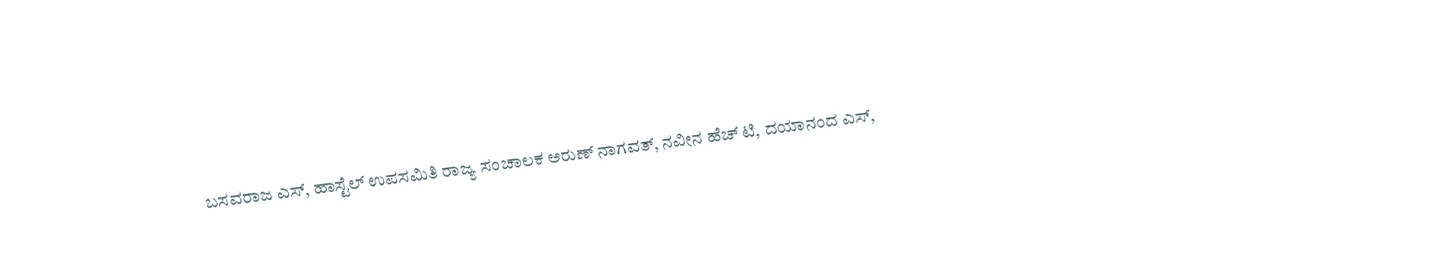ಬಸವರಾಜ ಎಸ್, ಹಾಸ್ಟೆಲ್ ಉಪಸಮಿತಿ ರಾಜ್ಯ ಸಂಚಾಲಕ ಅರುಣ್ ನಾಗವತ್, ನವೀನ ಹೆಚ್ ಟಿ, ದಯಾನಂದ ಎಸ್,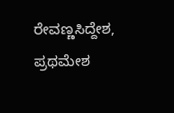ರೇವಣ್ಣಸಿದ್ದೇಶ, ಪ್ರಥಮೇಶ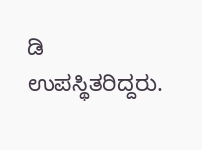ಡಿ ಉಪಸ್ಥಿತರಿದ್ದರು.